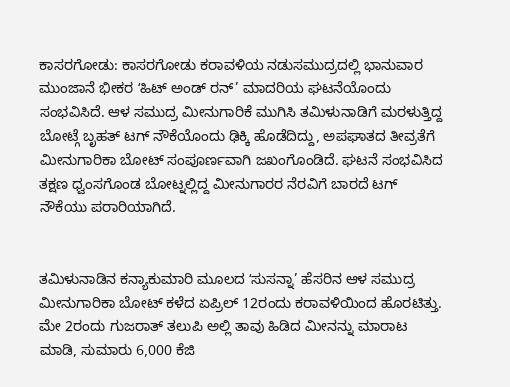ಕಾಸರಗೋಡು: ಕಾಸರಗೋಡು ಕರಾವಳಿಯ ನಡುಸಮುದ್ರದಲ್ಲಿ ಭಾನುವಾರ ಮುಂಜಾನೆ ಭೀಕರ ʻಹಿಟ್ ಅಂಡ್ ರನ್’ ಮಾದರಿಯ ಘಟನೆಯೊಂದು ಸಂಭವಿಸಿದೆ. ಆಳ ಸಮುದ್ರ ಮೀನುಗಾರಿಕೆ ಮುಗಿಸಿ ತಮಿಳುನಾಡಿಗೆ ಮರಳುತ್ತಿದ್ದ ಬೋಟ್ಗೆ ಬೃಹತ್ ಟಗ್ ನೌಕೆಯೊಂದು ಢಿಕ್ಕಿ ಹೊಡೆದಿದ್ದು, ಅಪಘಾತದ ತೀವ್ರತೆಗೆ ಮೀನುಗಾರಿಕಾ ಬೋಟ್ ಸಂಪೂರ್ಣವಾಗಿ ಜಖಂಗೊಂಡಿದೆ. ಘಟನೆ ಸಂಭವಿಸಿದ ತಕ್ಷಣ ಧ್ವಂಸಗೊಂಡ ಬೋಟ್ನಲ್ಲಿದ್ದ ಮೀನುಗಾರರ ನೆರವಿಗೆ ಬಾರದೆ ಟಗ್ ನೌಕೆಯು ಪರಾರಿಯಾಗಿದೆ.


ತಮಿಳುನಾಡಿನ ಕನ್ಯಾಕುಮಾರಿ ಮೂಲದ ʻಸುಸನ್ನಾ’ ಹೆಸರಿನ ಆಳ ಸಮುದ್ರ ಮೀನುಗಾರಿಕಾ ಬೋಟ್ ಕಳೆದ ಏಪ್ರಿಲ್ 12ರಂದು ಕರಾವಳಿಯಿಂದ ಹೊರಟಿತ್ತು. ಮೇ 2ರಂದು ಗುಜರಾತ್ ತಲುಪಿ ಅಲ್ಲಿ ತಾವು ಹಿಡಿದ ಮೀನನ್ನು ಮಾರಾಟ ಮಾಡಿ, ಸುಮಾರು 6,000 ಕೆಜಿ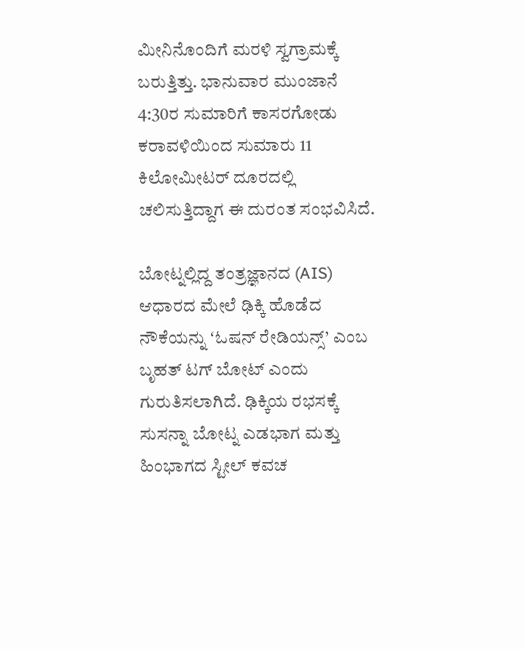ಮೀನಿನೊಂದಿಗೆ ಮರಳಿ ಸ್ವಗ್ರಾಮಕ್ಕೆ ಬರುತ್ತಿತ್ತು. ಭಾನುವಾರ ಮುಂಜಾನೆ 4:30ರ ಸುಮಾರಿಗೆ ಕಾಸರಗೋಡು ಕರಾವಳಿಯಿಂದ ಸುಮಾರು 11 ಕಿಲೋಮೀಟರ್ ದೂರದಲ್ಲಿ ಚಲಿಸುತ್ತಿದ್ದಾಗ ಈ ದುರಂತ ಸಂಭವಿಸಿದೆ.

ಬೋಟ್ನಲ್ಲಿದ್ದ ತಂತ್ರಜ್ಞಾನದ (AIS) ಆಧಾರದ ಮೇಲೆ ಢಿಕ್ಕಿ ಹೊಡೆದ ನೌಕೆಯನ್ನು ʻಓಷನ್ ರೇಡಿಯನ್ಸ್’ ಎಂಬ ಬೃಹತ್ ಟಗ್ ಬೋಟ್ ಎಂದು ಗುರುತಿಸಲಾಗಿದೆ. ಢಿಕ್ಕಿಯ ರಭಸಕ್ಕೆ ಸುಸನ್ನಾ ಬೋಟ್ನ ಎಡಭಾಗ ಮತ್ತು ಹಿಂಭಾಗದ ಸ್ಟೀಲ್ ಕವಚ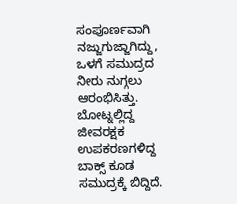ಸಂಪೂರ್ಣವಾಗಿ ನಜ್ಜುಗುಜ್ಜಾಗಿದ್ದು, ಒಳಗೆ ಸಮುದ್ರದ ನೀರು ನುಗ್ಗಲು ಆರಂಭಿಸಿತ್ತು. ಬೋಟ್ನಲ್ಲಿದ್ದ ಜೀವರಕ್ಷಕ ಉಪಕರಣಗಳಿದ್ದ ಬಾಕ್ಸ್ ಕೂಡ ಸಮುದ್ರಕ್ಕೆ ಬಿದ್ದಿದೆ.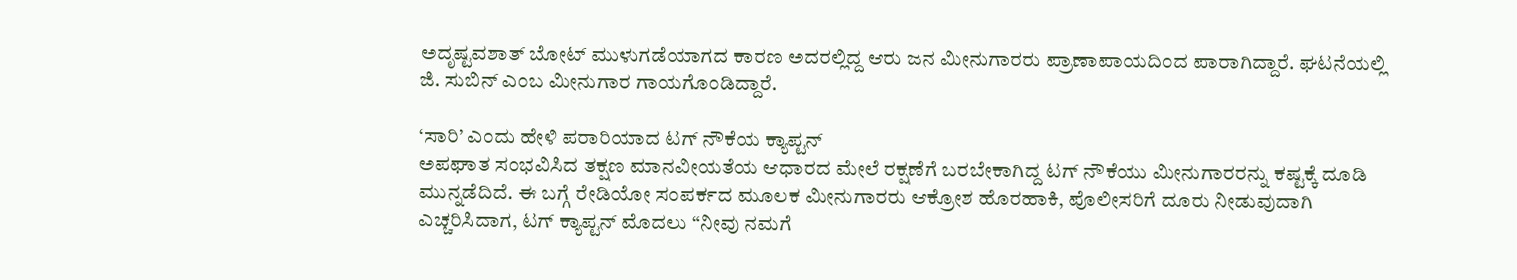ಅದೃಷ್ಟವಶಾತ್ ಬೋಟ್ ಮುಳುಗಡೆಯಾಗದ ಕಾರಣ ಅದರಲ್ಲಿದ್ದ ಆರು ಜನ ಮೀನುಗಾರರು ಪ್ರಾಣಾಪಾಯದಿಂದ ಪಾರಾಗಿದ್ದಾರೆ. ಘಟನೆಯಲ್ಲಿ ಜಿ. ಸುಬಿನ್ ಎಂಬ ಮೀನುಗಾರ ಗಾಯಗೊಂಡಿದ್ದಾರೆ.

‘ಸಾರಿ’ ಎಂದು ಹೇಳಿ ಪರಾರಿಯಾದ ಟಗ್ ನೌಕೆಯ ಕ್ಯಾಪ್ಟನ್
ಅಪಘಾತ ಸಂಭವಿಸಿದ ತಕ್ಷಣ ಮಾನವೀಯತೆಯ ಆಧಾರದ ಮೇಲೆ ರಕ್ಷಣೆಗೆ ಬರಬೇಕಾಗಿದ್ದ ಟಗ್ ನೌಕೆಯು ಮೀನುಗಾರರನ್ನು ಕಷ್ಟಕ್ಕೆ ದೂಡಿ ಮುನ್ನಡೆದಿದೆ. ಈ ಬಗ್ಗೆ ರೇಡಿಯೋ ಸಂಪರ್ಕದ ಮೂಲಕ ಮೀನುಗಾರರು ಆಕ್ರೋಶ ಹೊರಹಾಕಿ, ಪೊಲೀಸರಿಗೆ ದೂರು ನೀಡುವುದಾಗಿ ಎಚ್ಚರಿಸಿದಾಗ, ಟಗ್ ಕ್ಯಾಪ್ಟನ್ ಮೊದಲು “ನೀವು ನಮಗೆ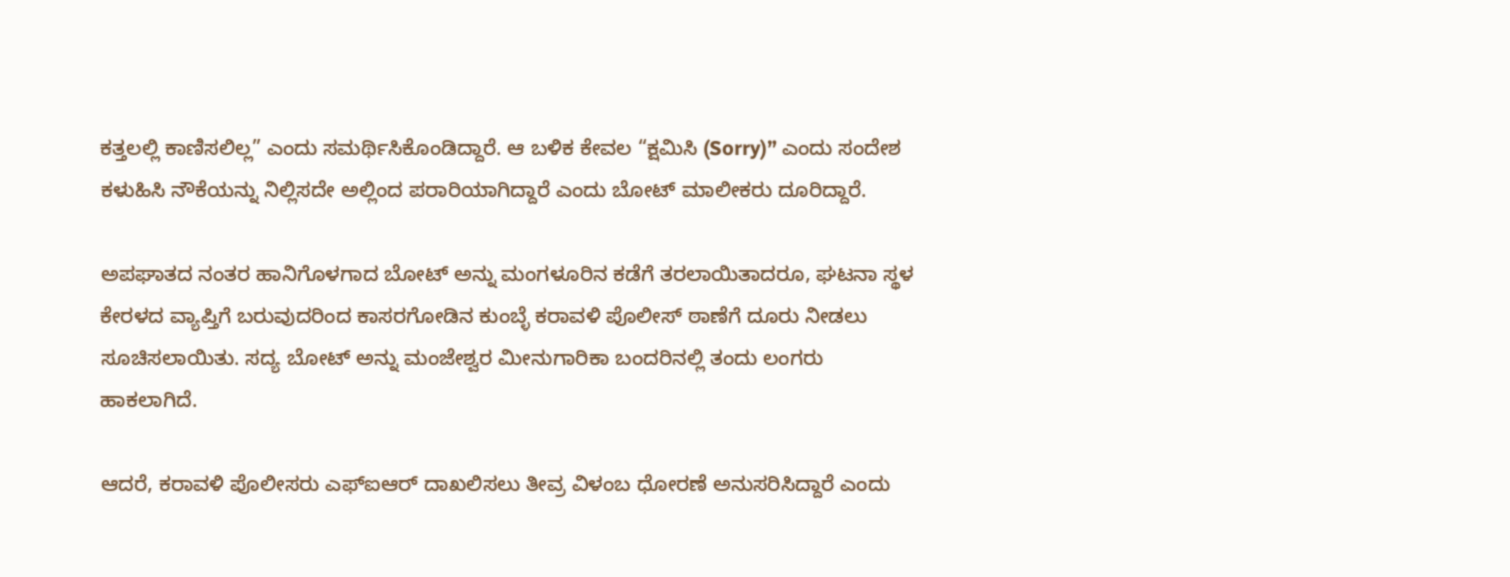ಕತ್ತಲಲ್ಲಿ ಕಾಣಿಸಲಿಲ್ಲ” ಎಂದು ಸಮರ್ಥಿಸಿಕೊಂಡಿದ್ದಾರೆ. ಆ ಬಳಿಕ ಕೇವಲ “ಕ್ಷಮಿಸಿ (Sorry)” ಎಂದು ಸಂದೇಶ ಕಳುಹಿಸಿ ನೌಕೆಯನ್ನು ನಿಲ್ಲಿಸದೇ ಅಲ್ಲಿಂದ ಪರಾರಿಯಾಗಿದ್ದಾರೆ ಎಂದು ಬೋಟ್ ಮಾಲೀಕರು ದೂರಿದ್ದಾರೆ.

ಅಪಘಾತದ ನಂತರ ಹಾನಿಗೊಳಗಾದ ಬೋಟ್ ಅನ್ನು ಮಂಗಳೂರಿನ ಕಡೆಗೆ ತರಲಾಯಿತಾದರೂ, ಘಟನಾ ಸ್ಥಳ ಕೇರಳದ ವ್ಯಾಪ್ತಿಗೆ ಬರುವುದರಿಂದ ಕಾಸರಗೋಡಿನ ಕುಂಬ್ಳೆ ಕರಾವಳಿ ಪೊಲೀಸ್ ಠಾಣೆಗೆ ದೂರು ನೀಡಲು ಸೂಚಿಸಲಾಯಿತು. ಸದ್ಯ ಬೋಟ್ ಅನ್ನು ಮಂಜೇಶ್ವರ ಮೀನುಗಾರಿಕಾ ಬಂದರಿನಲ್ಲಿ ತಂದು ಲಂಗರು ಹಾಕಲಾಗಿದೆ.

ಆದರೆ, ಕರಾವಳಿ ಪೊಲೀಸರು ಎಫ್ಐಆರ್ ದಾಖಲಿಸಲು ತೀವ್ರ ವಿಳಂಬ ಧೋರಣೆ ಅನುಸರಿಸಿದ್ದಾರೆ ಎಂದು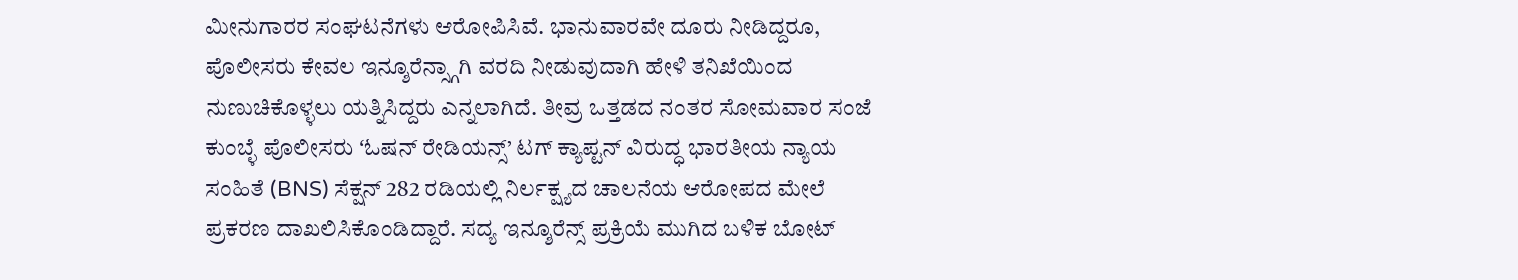ಮೀನುಗಾರರ ಸಂಘಟನೆಗಳು ಆರೋಪಿಸಿವೆ. ಭಾನುವಾರವೇ ದೂರು ನೀಡಿದ್ದರೂ, ಪೊಲೀಸರು ಕೇವಲ ಇನ್ಶೂರೆನ್ಸ್ಗಾಗಿ ವರದಿ ನೀಡುವುದಾಗಿ ಹೇಳಿ ತನಿಖೆಯಿಂದ ನುಣುಚಿಕೊಳ್ಳಲು ಯತ್ನಿಸಿದ್ದರು ಎನ್ನಲಾಗಿದೆ. ತೀವ್ರ ಒತ್ತಡದ ನಂತರ ಸೋಮವಾರ ಸಂಜೆ ಕುಂಬ್ಳೆ ಪೊಲೀಸರು ʻಓಷನ್ ರೇಡಿಯನ್ಸ್’ ಟಗ್ ಕ್ಯಾಪ್ಟನ್ ವಿರುದ್ಧ ಭಾರತೀಯ ನ್ಯಾಯ ಸಂಹಿತೆ (BNS) ಸೆಕ್ಷನ್ 282 ರಡಿಯಲ್ಲಿ ನಿರ್ಲಕ್ಷ್ಯದ ಚಾಲನೆಯ ಆರೋಪದ ಮೇಲೆ ಪ್ರಕರಣ ದಾಖಲಿಸಿಕೊಂಡಿದ್ದಾರೆ. ಸದ್ಯ ಇನ್ಶೂರೆನ್ಸ್ ಪ್ರಕ್ರಿಯೆ ಮುಗಿದ ಬಳಿಕ ಬೋಟ್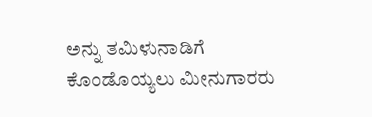ಅನ್ನು ತಮಿಳುನಾಡಿಗೆ ಕೊಂಡೊಯ್ಯಲು ಮೀನುಗಾರರು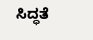ಸಿದ್ಧತೆ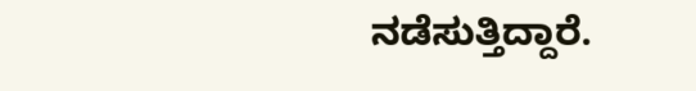ನಡೆಸುತ್ತಿದ್ದಾರೆ.